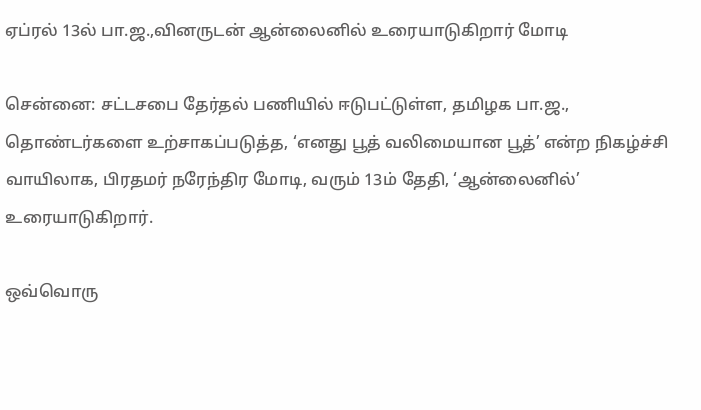ஏப்ரல் 13ல் பா.ஜ.,வினருடன் ஆன்லைனில் உரையாடுகிறார் மோடி

சென்னை: சட்டசபை தேர்தல் பணியில் ஈடுபட்டுள்ள, தமிழக பா.ஜ., தொண்டர்களை உற்சாகப்படுத்த, ‘எனது பூத் வலிமையான பூத்’ என்ற நிகழ்ச்சி வாயிலாக, பிரதமர் நரேந்திர மோடி, வரும் 13ம் தேதி, ‘ஆன்லைனில்’ உரையாடுகிறார்.

ஒவ்வொரு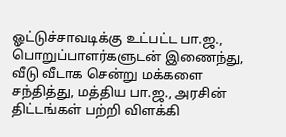ஓட்டுச்சாவடிக்கு உட்பட்ட பா.ஜ., பொறுப்பாளர்களுடன் இணைந்து, வீடு வீடாக சென்று மக்களை சந்தித்து, மத்திய பா.ஜ., அரசின் திட்டங்கள் பற்றி விளக்கி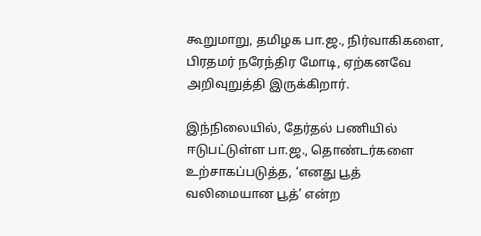கூறுமாறு, தமிழக பா.ஜ., நிர்வாகிகளை, பிரதமர் நரேந்திர மோடி, ஏற்கனவே அறிவுறுத்தி இருக்கிறார்.

இந்நிலையில், தேர்தல் பணியில் ஈடுபட்டுள்ள பா.ஜ., தொண்டர்களை உற்சாகப்படுத்த, ‘எனது பூத் வலிமையான பூத்’ என்ற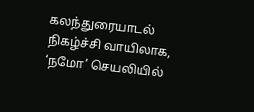கலந்துரையாடல் நிகழ்ச்சி வாயிலாக, ‘நமோ’ செயலியில்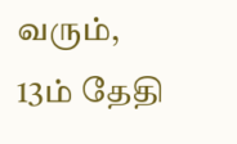வரும், 13ம் தேதி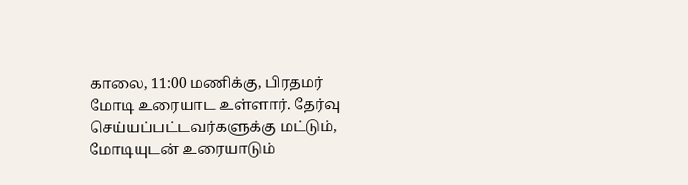காலை, 11:00 மணிக்கு, பிரதமர் மோடி உரையாட உள்ளார். தேர்வு செய்யப்பட்டவர்களுக்கு மட்டும், மோடியுடன் உரையாடும்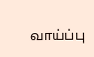வாய்ப்பு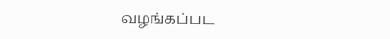வழங்கப்பட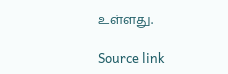உள்ளது.

Source link